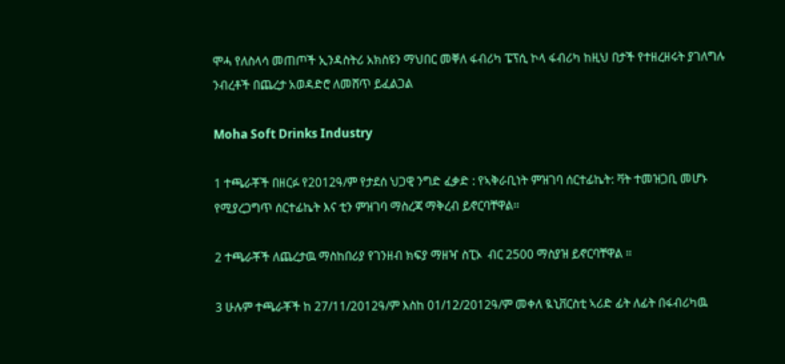ሞሓ የለስላሳ መጠጦች ኢንዳስትሪ አክስዩን ማህበር መቐለ ፋብሪካ ፔፕሲ ኮላ ፋብሪካ ከዚህ በታች የተዘረዘሩት ያገለግሉ ንብረቶች በጨረታ አወዳድሮ ለመሸጥ ይፈልጋል

Moha Soft Drinks Industry

1 ተጫራቾች በዘርፉ የ2012ዓ/ም የታደሰ ህጋዊ ንግድ ፈቃድ : የኣቅራቢነት ምዝገባ ሰርተፊኬት: ቫት ተመዝጋቢ መሆኑ የሚያረጋግጥ ሰርተፊኬት እና ቲን ምዝገባ ማስረጃ ማቅረብ ይኖርባቸዋል።

2 ተጫራቾች ለጨረታዉ ማስከበሪያ የገንዘብ ክፍያ ማዘዣ ስፒኦ  ብር 2500 ማስያዝ ይኖርባቸዋል ።

3 ሁሉም ተጫራቾች ከ 27/11/2012ዓ/ም እስከ 01/12/2012ዓ/ም መቀለ ዪኒቨርስቲ ኣሪድ ፊት ለፊት በፋብሪካዉ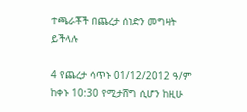ተጫራቾች በጨረታ ሰነድን መግዛት ይችላሉ

4 የጨረታ ሳጥኑ 01/12/2012 ዓ/ም ከቀኑ 10:30 የሚታሸግ ሲሆን ከዚሁ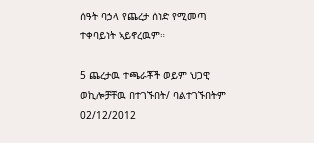ሰዓት ባኃላ የጨረታ ሰነድ የሚመጣ ተቀባይነት ኣይኖረዉም።

5 ጨረታዉ ተጫራቾች ወይም ህጋዊ ወኪሎቻቸዉ በተገኙበት/ ባልተገኙበትም 02/12/2012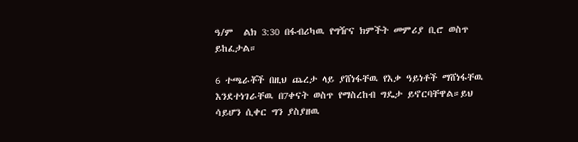ዓ/ም  ልክ 3:30 በፋብሪካዉ የግዥና ክምችት መምሪያ ቢሮ ወስጥ ይከፈታል።

6 ተጫራቾች በዚህ ጨረታ ላይ ያሸነፋቸዉ የእቃ ዓይነቶች ማሸነፋቸዉ እንደተነገራቸዉ በ7ቀናት ወስጥ የማስረከብ ግዴታ ይኖርባቸዋል።ይህ ሳይሆን ሲቀር ግን ያስያዘዉ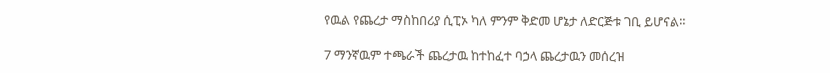የዉል የጨረታ ማስከበሪያ ሲፒኦ ካለ ምንም ቅድመ ሆኔታ ለድርጅቱ ገቢ ይሆናል።

7 ማንኛዉም ተጫራች ጨረታዉ ከተከፈተ ባኃላ ጨረታዉን መሰረዝ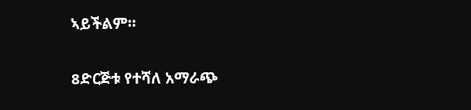ኣይችልም።

8ድርጅቱ የተሻለ አማራጭ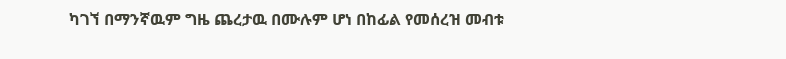ካገኘ በማንኛዉም ግዜ ጨረታዉ በሙሉም ሆነ በከፊል የመሰረዝ መብቱ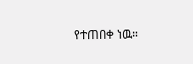የተጠበቀ ነዉ።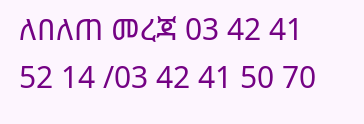ለበለጠ መረጃ 03 42 41 52 14 /03 42 41 50 70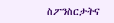ስፖንስርታትና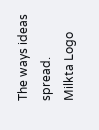The ways ideas spread.
Milkta Logo